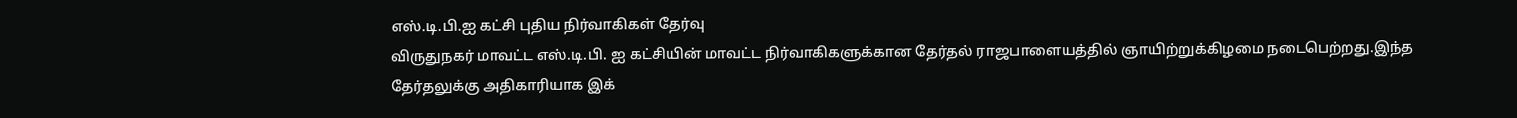எஸ்.டி.பி.ஐ கட்சி புதிய நிர்வாகிகள் தேர்வு
விருதுநகர் மாவட்ட எஸ்.டி.பி. ஐ கட்சியின் மாவட்ட நிர்வாகிகளுக்கான தேர்தல் ராஜபாளையத்தில் ஞாயிற்றுக்கிழமை நடைபெற்றது.இந்த தேர்தலுக்கு அதிகாரியாக இக்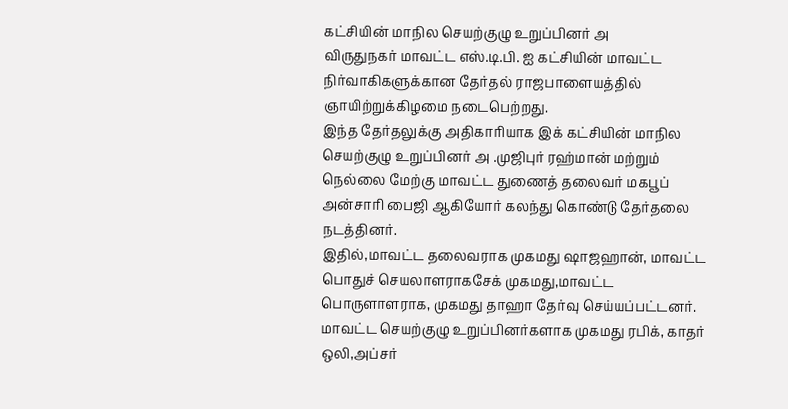கட்சியின் மாநில செயற்குழு உறுப்பினர் அ
விருதுநகர் மாவட்ட எஸ்.டி.பி. ஐ கட்சியின் மாவட்ட நிர்வாகிகளுக்கான தேர்தல் ராஜபாளையத்தில் ஞாயிற்றுக்கிழமை நடைபெற்றது.
இந்த தேர்தலுக்கு அதிகாரியாக இக் கட்சியின் மாநில செயற்குழு உறுப்பினர் அ .முஜிபுர் ரஹ்மான் மற்றும் நெல்லை மேற்கு மாவட்ட துணைத் தலைவர் மகபூப் அன்சாரி பைஜி ஆகியோர் கலந்து கொண்டு தேர்தலை நடத்தினர்.
இதில்,மாவட்ட தலைவராக முகமது ஷாஜஹான், மாவட்ட பொதுச் செயலாளராகசேக் முகமது,மாவட்ட பொருளாளராக, முகமது தாஹா தேர்வு செய்யப்பட்டனர்.
மாவட்ட செயற்குழு உறுப்பினர்களாக முகமது ரபிக், காதர் ஒலி,அப்சர்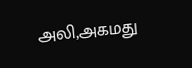அலி,அகமது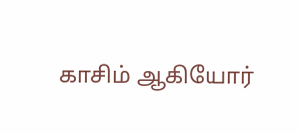காசிம் ஆகியோர்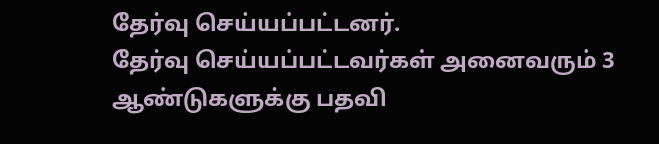தேர்வு செய்யப்பட்டனர்.
தேர்வு செய்யப்பட்டவர்கள் அனைவரும் 3 ஆண்டுகளுக்கு பதவி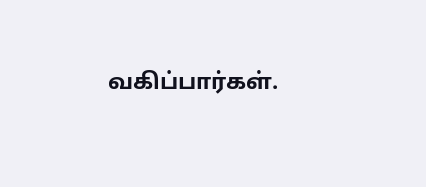வகிப்பார்கள்.